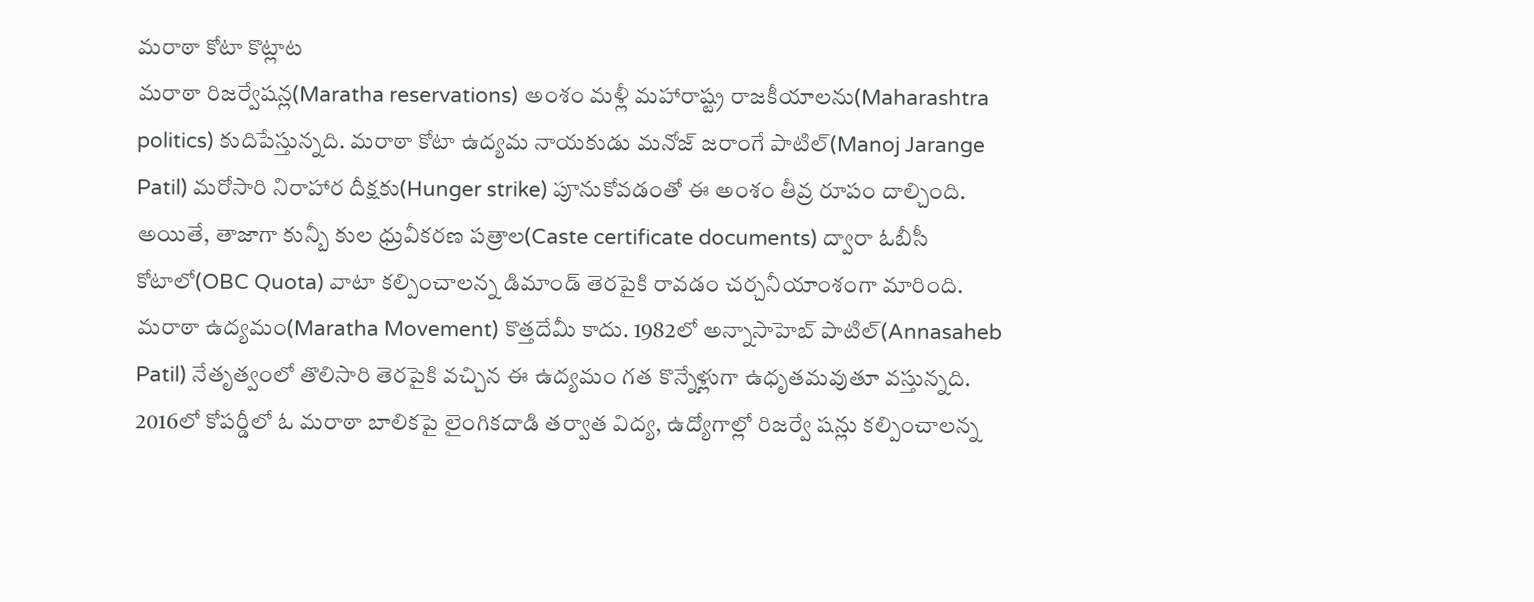మరాఠా కోటా కొట్లాట
మరాఠా రిజర్వేషన్ల(Maratha reservations) అంశం మళ్లీ మహారాష్ట్ర రాజకీయాలను(Maharashtra politics) కుదిపేస్తున్నది. మరాఠా కోటా ఉద్యమ నాయకుడు మనోజ్ జరాంగే పాటిల్(Manoj Jarange Patil) మరోసారి నిరాహార దీక్షకు(Hunger strike) పూనుకోవడంతో ఈ అంశం తీవ్ర రూపం దాల్చింది. అయితే, తాజాగా కున్బీ కుల ధ్రువీకరణ పత్రాల(Caste certificate documents) ద్వారా ఓబీసీ కోటాలో(OBC Quota) వాటా కల్పించాలన్న డిమాండ్ తెరపైకి రావడం చర్చనీయాంశంగా మారింది. మరాఠా ఉద్యమం(Maratha Movement) కొత్తదేమీ కాదు. 1982లో అన్నాసాహెబ్ పాటిల్(Annasaheb Patil) నేతృత్వంలో తొలిసారి తెరపైకి వచ్చిన ఈ ఉద్యమం గత కొన్నేళ్లుగా ఉధృతమవుతూ వస్తున్నది.
2016లో కోపర్డీలో ఓ మరాఠా బాలికపై లైంగికదాడి తర్వాత విద్య, ఉద్యోగాల్లో రిజర్వే షన్లు కల్పించాలన్న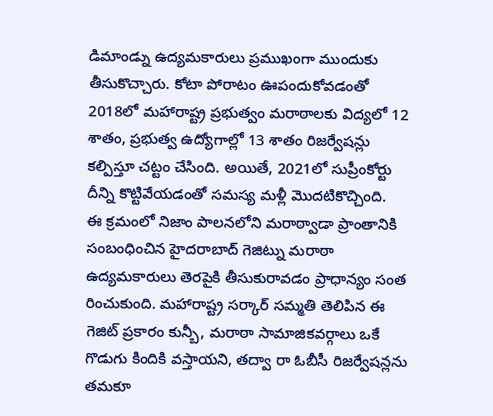డిమాండ్ను ఉద్యమకారులు ప్రముఖంగా ముందుకు తీసుకొచ్చారు. కోటా పోరాటం ఊపందుకోవడంతో 2018లో మహారాష్ట్ర ప్రభుత్వం మరాఠాలకు విద్యలో 12 శాతం, ప్రభుత్వ ఉద్యోగాల్లో 13 శాతం రిజర్వేషన్లు కల్పిస్తూ చట్టం చేసింది. అయితే, 2021లో సుప్రీంకోర్టు దీన్ని కొట్టివేయడంతో సమస్య మళ్లీ మొదటికొచ్చింది.
ఈ క్రమంలో నిజాం పాలనలోని మరాఠ్వాడా ప్రాంతానికి సంబంధించిన హైదరాబాద్ గెజిట్ను మరాఠా ఉద్యమకారులు తెరపైకి తీసుకురావడం ప్రాధాన్యం సంత రించుకుంది. మహారాష్ట్ర సర్కార్ సమ్మతి తెలిపిన ఈ గెజిట్ ప్రకారం కున్బీ, మరాఠా సామాజికవర్గాలు ఒకే గొడుగు కిందికి వస్తాయని, తద్వా రా ఓబీసీ రిజర్వేషన్లను తమకూ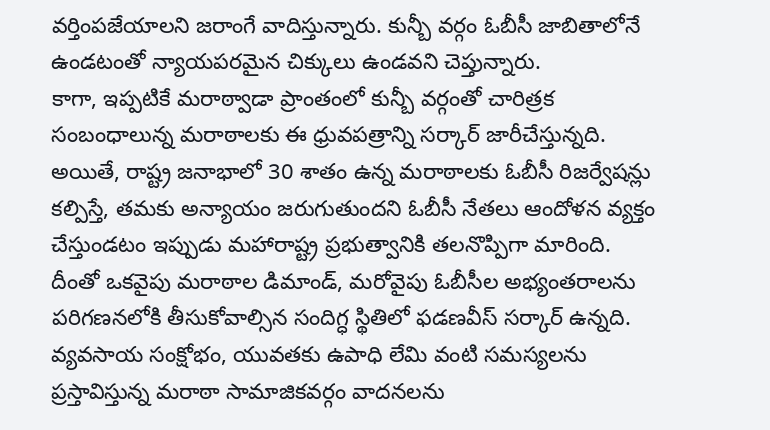వర్తింపజేయాలని జరాంగే వాదిస్తున్నారు. కున్బీ వర్గం ఓబీసీ జాబితాలోనే ఉండటంతో న్యాయపరమైన చిక్కులు ఉండవని చెప్తున్నారు.
కాగా, ఇప్పటికే మరాఠ్వాడా ప్రాంతంలో కున్బీ వర్గంతో చారిత్రక సంబంధాలున్న మరాఠాలకు ఈ ధ్రువపత్రాన్ని సర్కార్ జారీచేస్తున్నది. అయితే, రాష్ట్ర జనాభాలో 30 శాతం ఉన్న మరాఠాలకు ఓబీసీ రిజర్వేషన్లు కల్పిస్తే, తమకు అన్యాయం జరుగుతుందని ఓబీసీ నేతలు ఆందోళన వ్యక్తం చేస్తుండటం ఇప్పుడు మహారాష్ట్ర ప్రభుత్వానికి తలనొప్పిగా మారింది.
దీంతో ఒకవైపు మరాఠాల డిమాండ్, మరోవైపు ఓబీసీల అభ్యంతరాలను పరిగణనలోకి తీసుకోవాల్సిన సందిగ్ధ స్థితిలో ఫడణవీస్ సర్కార్ ఉన్నది. వ్యవసాయ సంక్షోభం, యువతకు ఉపాధి లేమి వంటి సమస్యలను ప్రస్తావిస్తున్న మరాఠా సామాజికవర్గం వాదనలను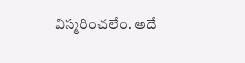విస్మరించలేం. అదే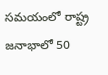సమయంలో రాష్ట్ర జనాభాలో 50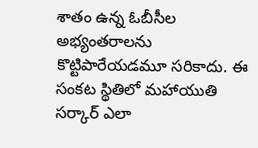శాతం ఉన్న ఓబీసీల అభ్యంతరాలను కొట్టిపారేయడమూ సరికాదు. ఈ సంకట స్థితిలో మహాయుతి సర్కార్ ఎలా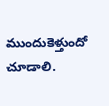ముందుకెళ్తుందో చూడాలి.